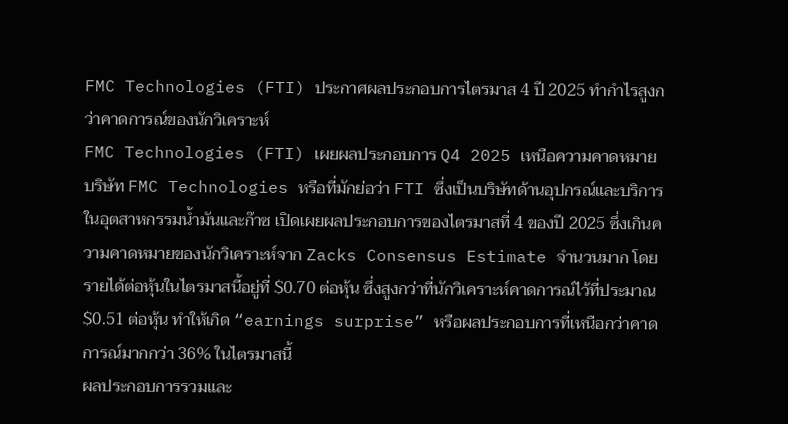FMC Technologies (FTI) ประกาศผลประกอบการไตรมาส 4 ปี 2025 ทำกำไรสูงกว่าคาดการณ์ของนักวิเคราะห์
FMC Technologies (FTI) เผยผลประกอบการ Q4 2025 เหนือความคาดหมาย
บริษัท FMC Technologies หรือที่มักย่อว่า FTI ซึ่งเป็นบริษัทด้านอุปกรณ์และบริการในอุตสาหกรรมน้ำมันและก๊าซ เปิดเผยผลประกอบการของไตรมาสที่ 4 ของปี 2025 ซึ่งเกินความคาดหมายของนักวิเคราะห์จาก Zacks Consensus Estimate จำนวนมาก โดยรายได้ต่อหุ้นในไตรมาสนี้อยู่ที่ $0.70 ต่อหุ้น ซึ่งสูงกว่าที่นักวิเคราะห์คาดการณ์ไว้ที่ประมาณ $0.51 ต่อหุ้น ทำให้เกิด “earnings surprise” หรือผลประกอบการที่เหนือกว่าคาดการณ์มากกว่า 36% ในไตรมาสนี้
ผลประกอบการรวมและ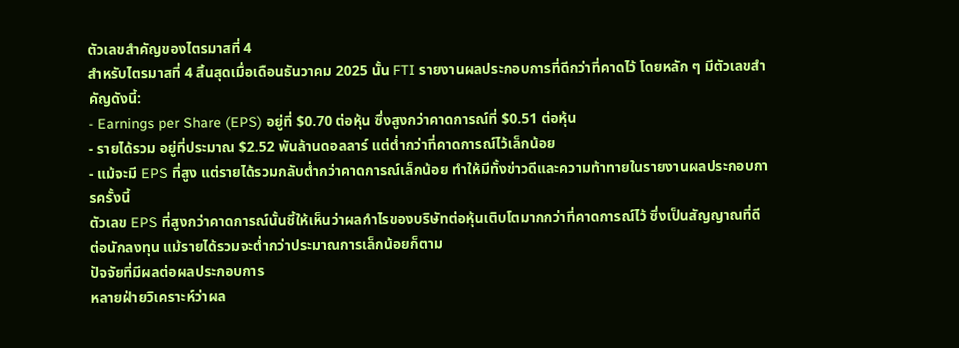ตัวเลขสำคัญของไตรมาสที่ 4
สำหรับไตรมาสที่ 4 สิ้นสุดเมื่อเดือนธันวาคม 2025 นั้น FTI รายงานผลประกอบการที่ดีกว่าที่คาดไว้ โดยหลัก ๆ มีตัวเลขสำคัญดังนี้:
- Earnings per Share (EPS) อยู่ที่ $0.70 ต่อหุ้น ซึ่งสูงกว่าคาดการณ์ที่ $0.51 ต่อหุ้น
- รายได้รวม อยู่ที่ประมาณ $2.52 พันล้านดอลลาร์ แต่ต่ำกว่าที่คาดการณ์ไว้เล็กน้อย
- แม้จะมี EPS ที่สูง แต่รายได้รวมกลับต่ำกว่าคาดการณ์เล็กน้อย ทำให้มีทั้งข่าวดีและความท้าทายในรายงานผลประกอบการครั้งนี้
ตัวเลข EPS ที่สูงกว่าคาดการณ์นั้นชี้ให้เห็นว่าผลกำไรของบริษัทต่อหุ้นเติบโตมากกว่าที่คาดการณ์ไว้ ซึ่งเป็นสัญญาณที่ดีต่อนักลงทุน แม้รายได้รวมจะต่ำกว่าประมาณการเล็กน้อยก็ตาม
ปัจจัยที่มีผลต่อผลประกอบการ
หลายฝ่ายวิเคราะห์ว่าผล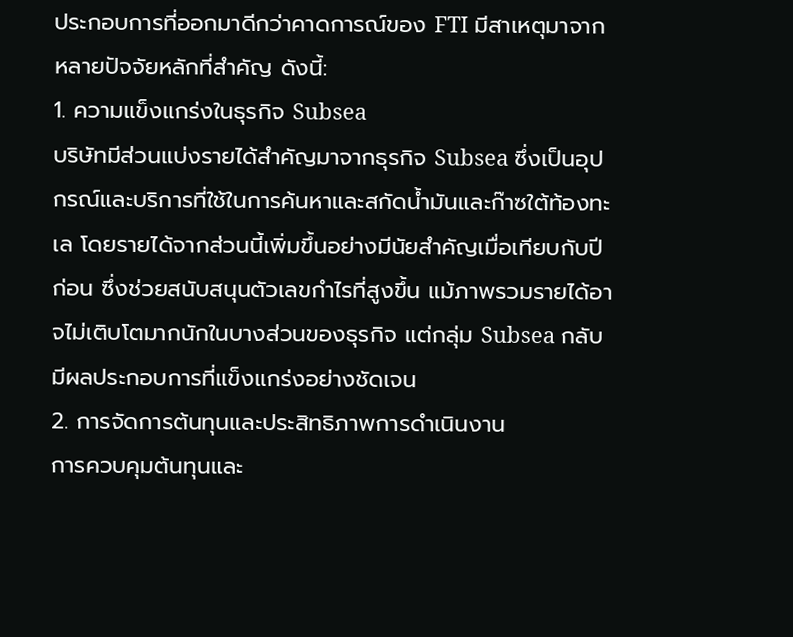ประกอบการที่ออกมาดีกว่าคาดการณ์ของ FTI มีสาเหตุมาจากหลายปัจจัยหลักที่สำคัญ ดังนี้:
1. ความแข็งแกร่งในธุรกิจ Subsea
บริษัทมีส่วนแบ่งรายได้สำคัญมาจากธุรกิจ Subsea ซึ่งเป็นอุปกรณ์และบริการที่ใช้ในการค้นหาและสกัดน้ำมันและก๊าซใต้ท้องทะเล โดยรายได้จากส่วนนี้เพิ่มขึ้นอย่างมีนัยสำคัญเมื่อเทียบกับปีก่อน ซึ่งช่วยสนับสนุนตัวเลขกำไรที่สูงขึ้น แม้ภาพรวมรายได้อาจไม่เติบโตมากนักในบางส่วนของธุรกิจ แต่กลุ่ม Subsea กลับมีผลประกอบการที่แข็งแกร่งอย่างชัดเจน
2. การจัดการต้นทุนและประสิทธิภาพการดำเนินงาน
การควบคุมต้นทุนและ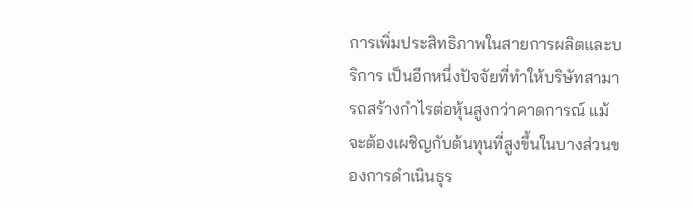การเพิ่มประสิทธิภาพในสายการผลิตและบริการ เป็นอีกหนึ่งปัจจัยที่ทำให้บริษัทสามารถสร้างกำไรต่อหุ้นสูงกว่าคาดการณ์ แม้จะต้องเผชิญกับต้นทุนที่สูงขึ้นในบางส่วนของการดำเนินธุร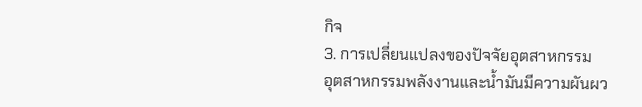กิจ
3. การเปลี่ยนแปลงของปัจจัยอุตสาหกรรม
อุตสาหกรรมพลังงานและน้ำมันมีความผันผว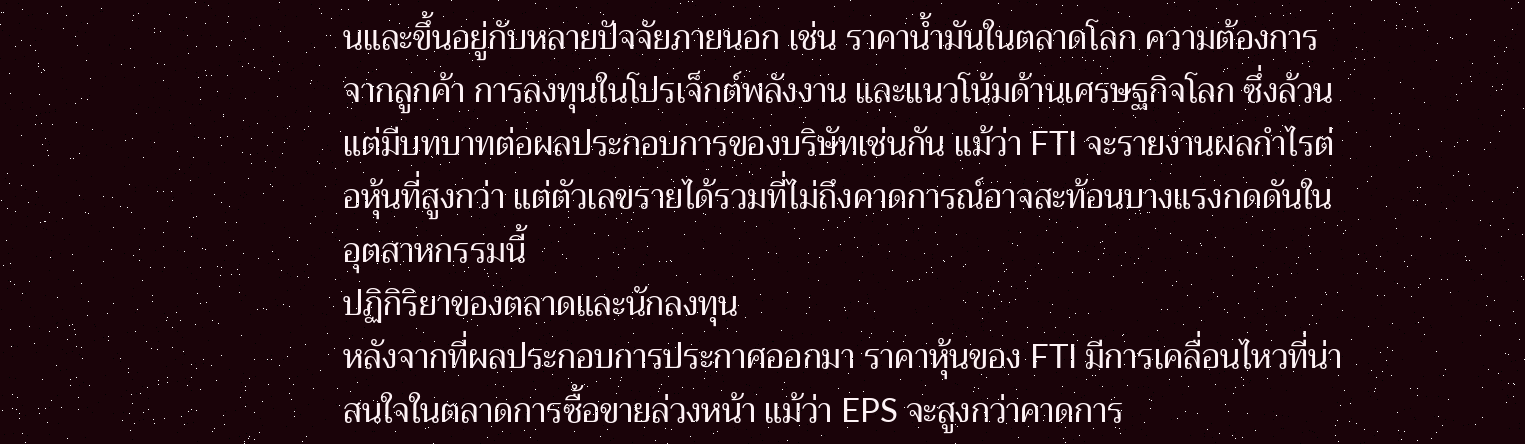นและขึ้นอยู่กับหลายปัจจัยภายนอก เช่น ราคาน้ำมันในตลาดโลก ความต้องการจากลูกค้า การลงทุนในโปรเจ็กต์พลังงาน และแนวโน้มด้านเศรษฐกิจโลก ซึ่งล้วนแต่มีบทบาทต่อผลประกอบการของบริษัทเช่นกัน แม้ว่า FTI จะรายงานผลกำไรต่อหุ้นที่สูงกว่า แต่ตัวเลขรายได้รวมที่ไม่ถึงคาดการณ์อาจสะท้อนบางแรงกดดันในอุตสาหกรรมนี้
ปฏิกิริยาของตลาดและนักลงทุน
หลังจากที่ผลประกอบการประกาศออกมา ราคาหุ้นของ FTI มีการเคลื่อนไหวที่น่าสนใจในตลาดการซื้อขายล่วงหน้า แม้ว่า EPS จะสูงกว่าคาดการ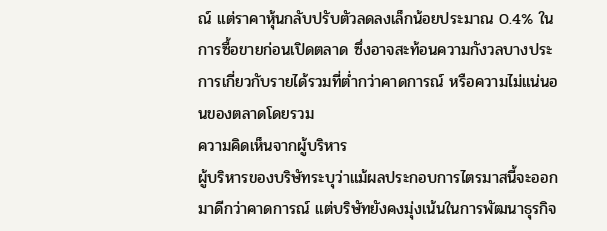ณ์ แต่ราคาหุ้นกลับปรับตัวลดลงเล็กน้อยประมาณ 0.4% ในการซื้อขายก่อนเปิดตลาด ซึ่งอาจสะท้อนความกังวลบางประการเกี่ยวกับรายได้รวมที่ต่ำกว่าคาดการณ์ หรือความไม่แน่นอนของตลาดโดยรวม
ความคิดเห็นจากผู้บริหาร
ผู้บริหารของบริษัทระบุว่าแม้ผลประกอบการไตรมาสนี้จะออกมาดีกว่าคาดการณ์ แต่บริษัทยังคงมุ่งเน้นในการพัฒนาธุรกิจ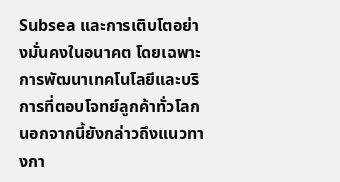Subsea และการเติบโตอย่างมั่นคงในอนาคต โดยเฉพาะการพัฒนาเทคโนโลยีและบริการที่ตอบโจทย์ลูกค้าทั่วโลก นอกจากนี้ยังกล่าวถึงแนวทางกา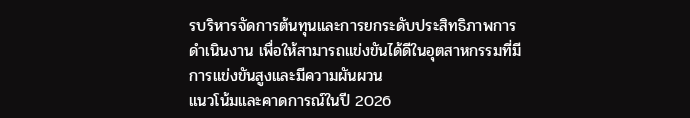รบริหารจัดการต้นทุนและการยกระดับประสิทธิภาพการดำเนินงาน เพื่อให้สามารถแข่งขันได้ดีในอุตสาหกรรมที่มีการแข่งขันสูงและมีความผันผวน
แนวโน้มและคาดการณ์ในปี 2026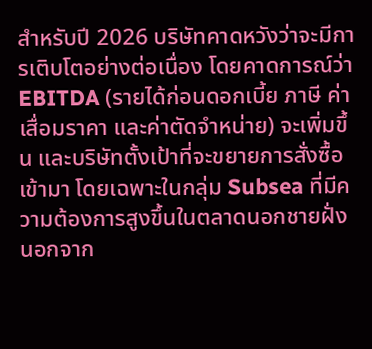สำหรับปี 2026 บริษัทคาดหวังว่าจะมีการเติบโตอย่างต่อเนื่อง โดยคาดการณ์ว่า EBITDA (รายได้ก่อนดอกเบี้ย ภาษี ค่าเสื่อมราคา และค่าตัดจำหน่าย) จะเพิ่มขึ้น และบริษัทตั้งเป้าที่จะขยายการสั่งซื้อเข้ามา โดยเฉพาะในกลุ่ม Subsea ที่มีความต้องการสูงขึ้นในตลาดนอกชายฝั่ง นอกจาก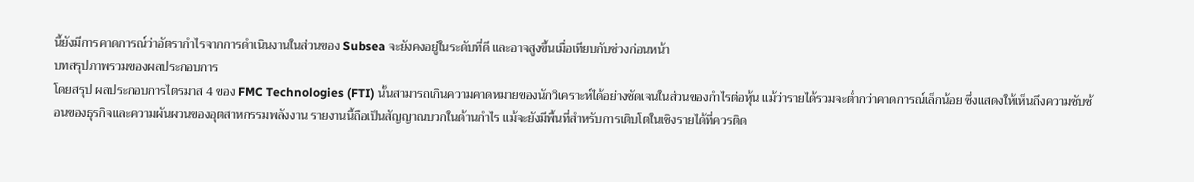นี้ยังมีการคาดการณ์ว่าอัตรากำไรจากการดำเนินงานในส่วนของ Subsea จะยังคงอยู่ในระดับที่ดี และอาจสูงขึ้นเมื่อเทียบกับช่วงก่อนหน้า
บทสรุปภาพรวมของผลประกอบการ
โดยสรุป ผลประกอบการไตรมาส 4 ของ FMC Technologies (FTI) นั้นสามารถเกินความคาดหมายของนักวิเคราะห์ได้อย่างชัดเจนในส่วนของกำไรต่อหุ้น แม้ว่ารายได้รวมจะต่ำกว่าคาดการณ์เล็กน้อย ซึ่งแสดงให้เห็นถึงความซับซ้อนของธุรกิจและความผันผวนของอุตสาหกรรมพลังงาน รายงานนี้ถือเป็นสัญญาณบวกในด้านกำไร แม้จะยังมีพื้นที่สำหรับการเติบโตในเชิงรายได้ที่ควรติด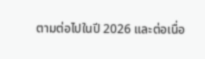ตามต่อไปในปี 2026 และต่อเนื่อ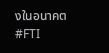งในอนาคต
#FTI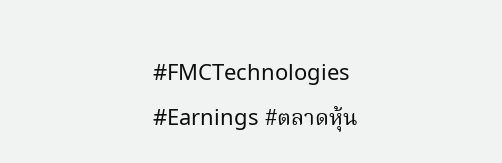#FMCTechnologies #Earnings #ตลาดหุ้น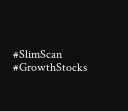#SlimScan #GrowthStocks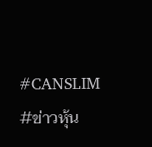#CANSLIM #ข่าวหุ้น